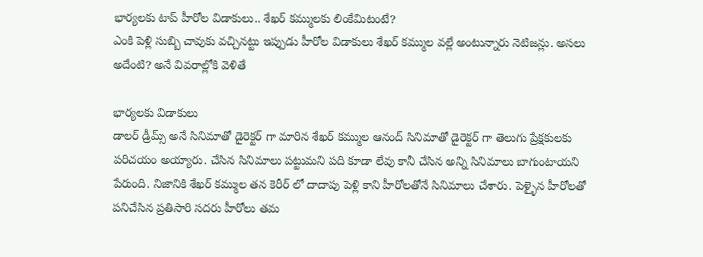భార్యలకు టాప్ హీరోల విడాకులు.. శేఖర్ కమ్ములకు లింకేమిటంటే?
ఎంకి పెళ్లి సుబ్బి చావుకు వచ్చినట్టు ఇప్పుడు హీరోల విడాకులు శేఖర్ కమ్ముల వల్లే అంటున్నారు నెటిజన్లు. అసలు అదేంటి? అనే వివరాల్లోకి వెళితే

భార్యలకు విడాకులు
డాలర్ డ్రీమ్స్ అనే సినిమాతో డైరెక్టర్ గా మారిన శేఖర్ కమ్ముల ఆనంద్ సినిమాతో డైరెక్టర్ గా తెలుగు ప్రేక్షకులకు పరిచయం అయ్యారు. చేసిన సినిమాలు పట్టుమని పది కూడా లేవు కానీ చేసిన అన్ని సినిమాలు బాగుంటాయని పేరుంది. నిజానికి శేఖర్ కమ్ముల తన కెరీర్ లో దాదాపు పెళ్లి కాని హీరోలతోనే సినిమాలు చేశారు. పెళ్ళైన హీరోలతో పనిచేసిన ప్రతిసారి సదరు హీరోలు తమ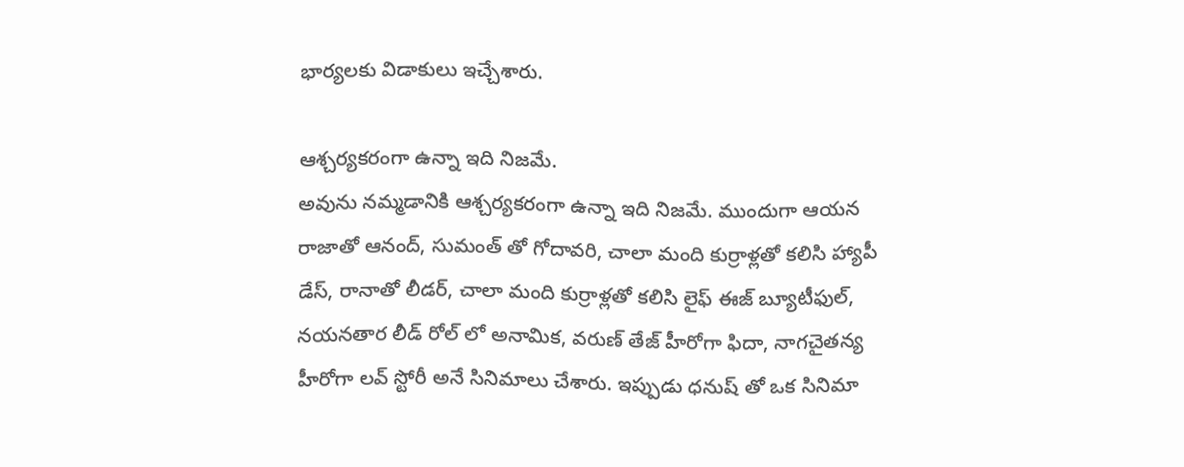భార్యలకు విడాకులు ఇచ్చేశారు.

ఆశ్చర్యకరంగా ఉన్నా ఇది నిజమే.
అవును నమ్మడానికి ఆశ్చర్యకరంగా ఉన్నా ఇది నిజమే. ముందుగా ఆయన రాజాతో ఆనంద్, సుమంత్ తో గోదావరి, చాలా మంది కుర్రాళ్లతో కలిసి హ్యాపీ డేస్, రానాతో లీడర్, చాలా మంది కుర్రాళ్లతో కలిసి లైఫ్ ఈజ్ బ్యూటీఫుల్, నయనతార లీడ్ రోల్ లో అనామిక, వరుణ్ తేజ్ హీరోగా ఫిదా, నాగచైతన్య హీరోగా లవ్ స్టోరీ అనే సినిమాలు చేశారు. ఇప్పుడు ధనుష్ తో ఒక సినిమా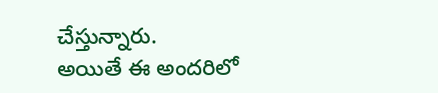చేస్తున్నారు.
అయితే ఈ అందరిలో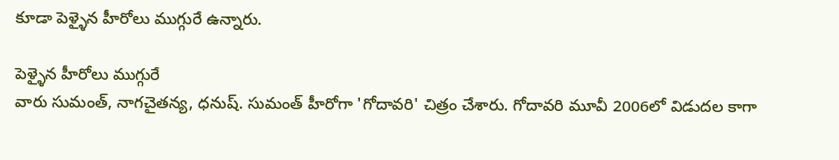కూడా పెళ్ళైన హీరోలు ముగ్గురే ఉన్నారు.

పెళ్ళైన హీరోలు ముగ్గురే
వారు సుమంత్, నాగచైతన్య, ధనుష్. సుమంత్ హీరోగా 'గోదావరి' చిత్రం చేశారు. గోదావరి మూవీ 2006లో విడుదల కాగా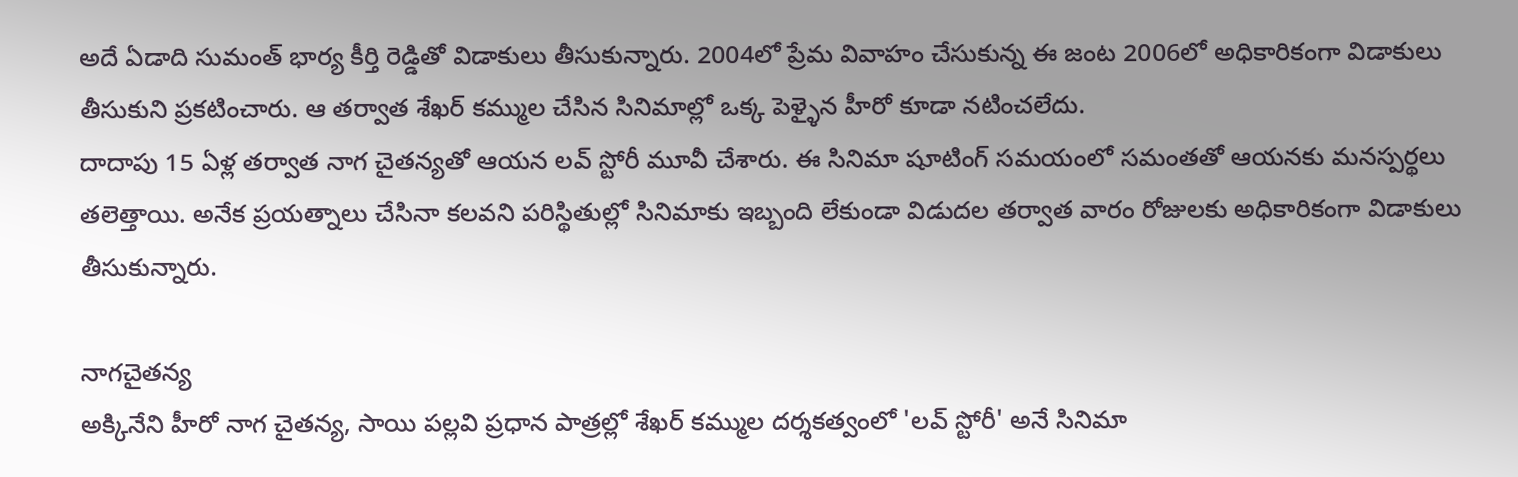అదే ఏడాది సుమంత్ భార్య కీర్తి రెడ్డితో విడాకులు తీసుకున్నారు. 2004లో ప్రేమ వివాహం చేసుకున్న ఈ జంట 2006లో అధికారికంగా విడాకులు తీసుకుని ప్రకటించారు. ఆ తర్వాత శేఖర్ కమ్ముల చేసిన సినిమాల్లో ఒక్క పెళ్ళైన హీరో కూడా నటించలేదు.
దాదాపు 15 ఏళ్ల తర్వాత నాగ చైతన్యతో ఆయన లవ్ స్టోరీ మూవీ చేశారు. ఈ సినిమా షూటింగ్ సమయంలో సమంతతో ఆయనకు మనస్పర్థలు తలెత్తాయి. అనేక ప్రయత్నాలు చేసినా కలవని పరిస్థితుల్లో సినిమాకు ఇబ్బంది లేకుండా విడుదల తర్వాత వారం రోజులకు అధికారికంగా విడాకులు తీసుకున్నారు.

నాగచైతన్య
అక్కినేని హీరో నాగ చైతన్య, సాయి పల్లవి ప్రధాన పాత్రల్లో శేఖర్ కమ్ముల దర్శకత్వంలో 'లవ్ స్టోరీ' అనే సినిమా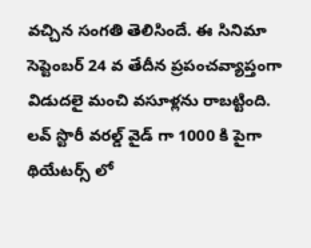వచ్చిన సంగతి తెలిసిందే. ఈ సినిమా సెప్టెంబర్ 24 వ తేదీన ప్రపంచవ్యాప్తంగా విడుదలై మంచి వసూళ్లను రాబట్టింది. లవ్ స్టొరీ వరల్డ్ వైడ్ గా 1000 కి పైగా థియేటర్స్ లో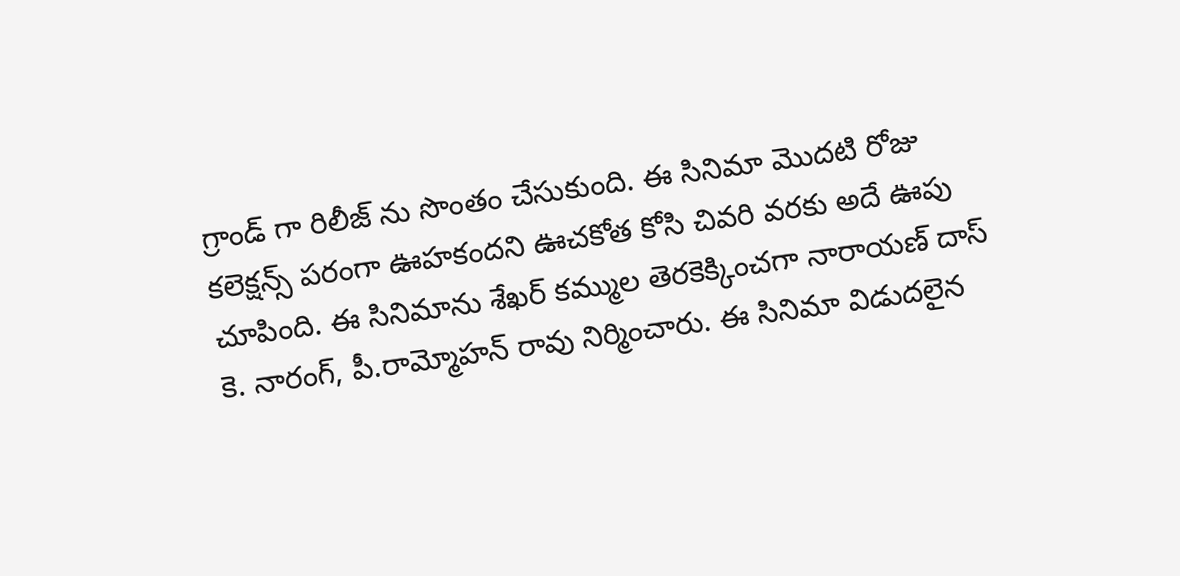గ్రాండ్ గా రిలీజ్ ను సొంతం చేసుకుంది. ఈ సినిమా మొదటి రోజు కలెక్షన్స్ పరంగా ఊహకందని ఊచకోత కోసి చివరి వరకు అదే ఊపు చూపింది. ఈ సినిమాను శేఖర్ కమ్ముల తెరకెక్కించగా నారాయణ్ దాస్ కె. నారంగ్, పీ.రామ్మోహన్ రావు నిర్మించారు. ఈ సినిమా విడుదలైన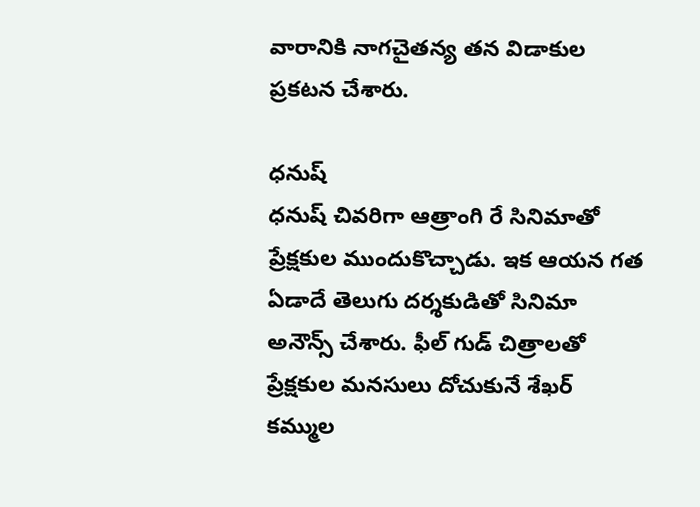వారానికి నాగచైతన్య తన విడాకుల ప్రకటన చేశారు.

ధనుష్
ధనుష్ చివరిగా ఆత్రాంగి రే సినిమాతో ప్రేక్షకుల ముందుకొచ్చాడు. ఇక ఆయన గత ఏడాదే తెలుగు దర్శకుడితో సినిమా అనౌన్స్ చేశారు. ఫీల్ గుడ్ చిత్రాలతో ప్రేక్షకుల మనసులు దోచుకునే శేఖర్ కమ్ముల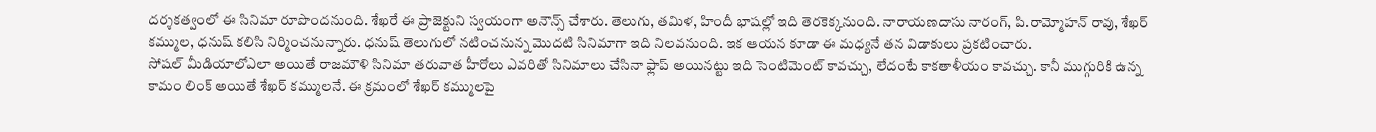దర్శకత్వంలో ఈ సినిమా రూపొందనుంది. శేఖరే ఈ ప్రాజెక్టుని స్వయంగా అనౌన్స్ చేశారు. తెలుగు, తమిళ, హిందీ భాషల్లో ఇది తెరకెక్కనుంది. నారాయణదాసు నారంగ్, పి.రామ్మోహన్ రావు, శేఖర్ కమ్ముల, ధనుష్ కలిసి నిర్మించనున్నారు. ధనుష్ తెలుగులో నటించనున్న మొదటి సినిమాగా ఇది నిలవనుంది. ఇక ఆయన కూడా ఈ మధ్యనే తన విడాకులు ప్రకటించారు.
సోషల్ మీడియాలోఎలా అయితే రాజమౌళి సినిమా తరువాత హీరోలు ఎవరితో సినిమాలు చేసినా ఫ్లాప్ అయినట్టు ఇది సెంటిమెంట్ కావచ్చు, లేదంటే కాకతాళీయం కావచ్చు. కానీ ముగ్గురికి ఉన్న కామం లింక్ అయితే శేఖర్ కమ్ములనే. ఈ క్రమంలో శేఖర్ కమ్ములపై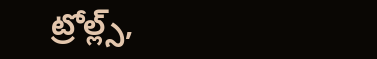ట్రోల్ల్స్,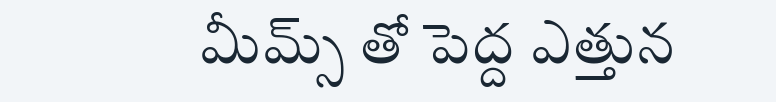మీమ్స్ తో పెద్ద ఎత్తున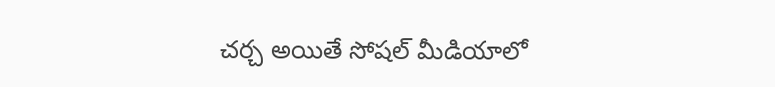చర్చ అయితే సోషల్ మీడియాలో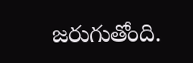జరుగుతోంది.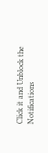Click it and Unblock the Notifications